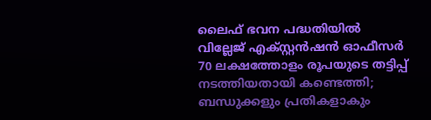ലൈഫ് ഭവന പദ്ധതിയിൽ വില്ലേജ് എക്സ്റ്റൻഷൻ ഓഫീസർ 70 ലക്ഷത്തോളം രൂപയുടെ തട്ടിപ്പ് നടത്തിയതായി കണ്ടെത്തി; ബന്ധുക്കളും പ്രതികളാകും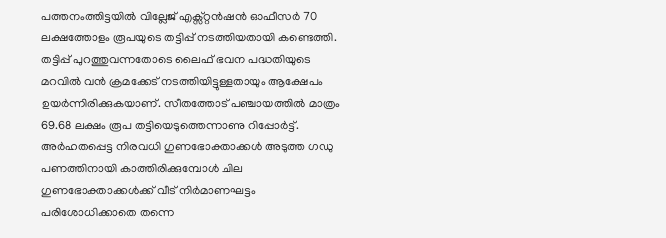പത്തനംത്തിട്ടയിൽ വില്ലേജ് എക്സ്റ്റൻഷൻ ഓഫീസർ 70 ലക്ഷത്തോളം രൂപയുടെ തട്ടിപ്പ് നടത്തിയതായി കണ്ടെത്തി. തട്ടിപ്പ് പുറത്തുവന്നതോടെ ലൈഫ് ഭവന പദ്ധതിയുടെ മറവിൽ വൻ ക്രമക്കേട് നടത്തിയിട്ടുള്ളതായും ആക്ഷേപം ഉയർന്നിരിക്കുകയാണ്. സീതത്തോട് പഞ്ചായത്തിൽ മാത്രം 69.68 ലക്ഷം രൂപ തട്ടിയെടുത്തെന്നാണു റിപ്പോർട്ട്.
അർഹതപ്പെട്ട നിരവധി ഗുണഭോക്താക്കൾ അടുത്ത ഗഡു പണത്തിനായി കാത്തിരിക്കുമ്പോൾ ചില ഗുണഭോക്താക്കൾക്ക് വീട് നിർമാണഘട്ടം പരിശോധിക്കാതെ തന്നെ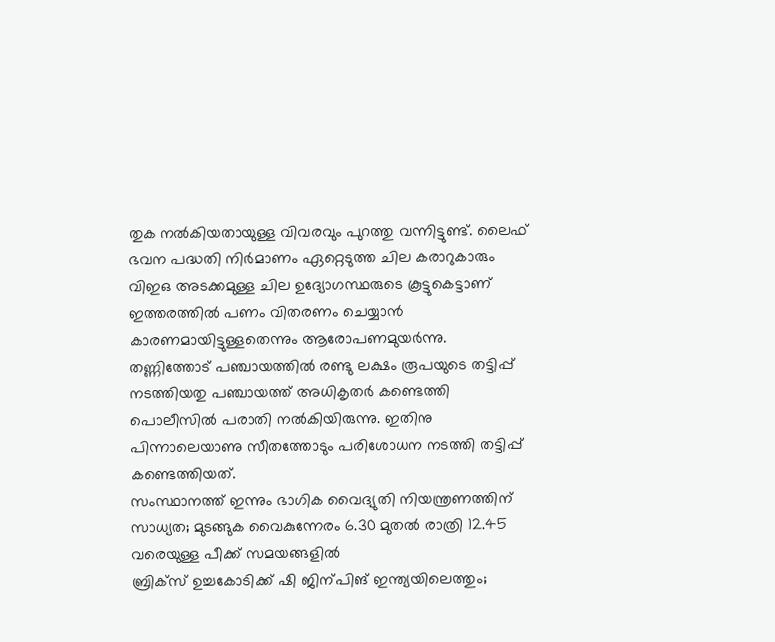തുക നൽകിയതായുള്ള വിവരവും പുറത്തു വന്നിട്ടുണ്ട്. ലൈഫ് ഭവന പദ്ധതി നിർമാണം ഏറ്റെടുത്ത ചില കരാറുകാരും വിഇഒ അടക്കമുള്ള ചില ഉദ്യോഗസ്ഥരുടെ കൂട്ടുകെട്ടാണ് ഇത്തരത്തിൽ പണം വിതരണം ചെയ്യാൻ കാരണമായിട്ടുള്ളതെന്നും ആരോപണമുയർന്നു.
തണ്ണിത്തോട് പഞ്ചായത്തിൽ രണ്ടു ലക്ഷം രൂപയുടെ തട്ടിപ്പ് നടത്തിയതു പഞ്ചായത്ത് അധികൃതർ കണ്ടെത്തി പൊലീസിൽ പരാതി നൽകിയിരുന്നു. ഇതിനു പിന്നാലെയാണു സീതത്തോടും പരിശോധന നടത്തി തട്ടിപ്പ് കണ്ടെത്തിയത്.
സംസ്ഥാനത്ത് ഇന്നും ഭാഗിക വൈദ്യുതി നിയന്ത്രണത്തിന് സാധ്യത; മുടങ്ങുക വൈകുന്നേരം 6.30 മുതൽ രാത്രി 12.45 വരെയുള്ള പീക്ക് സമയങ്ങളിൽ
ബ്രിക്സ് ഉച്ചകോടിക്ക് ഷി ജിന്പിങ് ഇന്ത്യയിലെത്തും;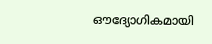ഔദ്യോഗികമായി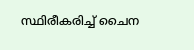സ്ഥിരീകരിച്ച് ചൈന